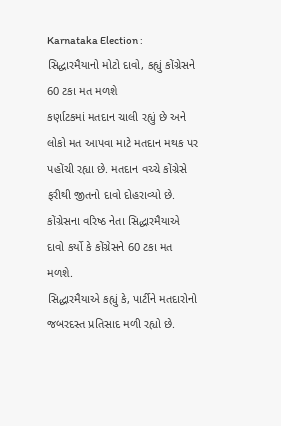Karnataka Election : સિદ્ધારમૈયાનો મોટો દાવો, કહ્યું કોંગ્રેસને 60 ટકા મત મળશે
કર્ણાટકમાં મતદાન ચાલી રહ્યું છે અને લોકો મત આપવા માટે મતદાન મથક પર પહોંચી રહ્યા છે. મતદાન વચ્ચે કોંગ્રેસે ફરીથી જીતનો દાવો દોહરાવ્યો છે. કોંગ્રેસના વરિષ્ઠ નેતા સિદ્ધારમૈયાએ દાવો કર્યો કે કોંગ્રેસને 60 ટકા મત મળશે.
સિદ્ધારમૈયાએ કહ્યું કે, પાર્ટીને મતદારોનો જબરદસ્ત પ્રતિસાદ મળી રહ્યો છે.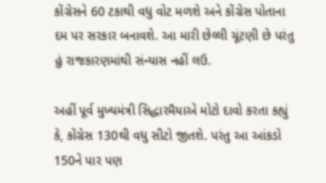કોંગ્રેસને 60 ટકાથી વધુ વોટ મળશે અને કોંગ્રેસ પોતાના દમ પર સરકાર બનાવશે. આ મારી છેલ્લી ચૂંટણી છે પરંતુ હું રાજકારણમાંથી સંન્યાસ નહીં લઉ.

અહીં પૂર્વ મુખ્યમંત્રી સિદ્ધારમૈયાએ મોટો દાવો કરતા કહ્યું કે, કોંગ્રેસ 130થી વધુ સીટો જીતશે. પરંતુ આ આંકડો 150ને પાર પણ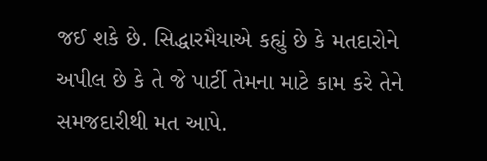જઈ શકે છે. સિદ્ધારમૈયાએ કહ્યું છે કે મતદારોને અપીલ છે કે તે જે પાર્ટી તેમના માટે કામ કરે તેને સમજદારીથી મત આપે.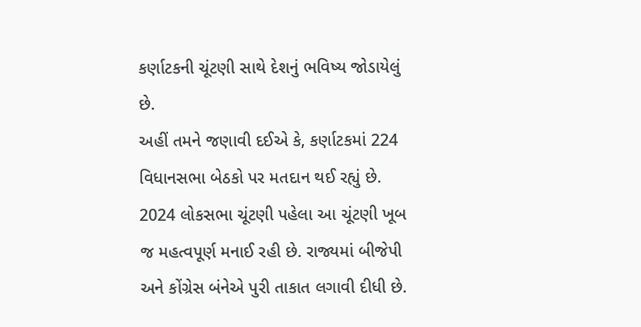કર્ણાટકની ચૂંટણી સાથે દેશનું ભવિષ્ય જોડાયેલું છે.
અહીં તમને જણાવી દઈએ કે, કર્ણાટકમાં 224 વિધાનસભા બેઠકો પર મતદાન થઈ રહ્યું છે. 2024 લોકસભા ચૂંટણી પહેલા આ ચૂંટણી ખૂબ જ મહત્વપૂર્ણ મનાઈ રહી છે. રાજ્યમાં બીજેપી અને કોંગ્રેસ બંનેએ પુરી તાકાત લગાવી દીધી છે.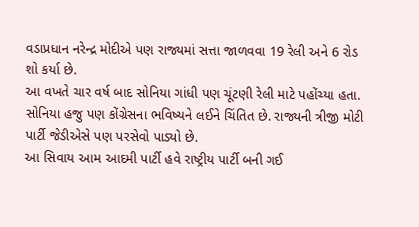વડાપ્રધાન નરેન્દ્ર મોદીએ પણ રાજ્યમાં સત્તા જાળવવા 19 રેલી અને 6 રોડ શો કર્યા છે.
આ વખતે ચાર વર્ષ બાદ સોનિયા ગાંધી પણ ચૂંટણી રેલી માટે પહોંચ્યા હતા. સોનિયા હજુ પણ કોંગ્રેસના ભવિષ્યને લઈને ચિંતિત છે. રાજ્યની ત્રીજી મોટી પાર્ટી જેડીએસે પણ પરસેવો પાડ્યો છે.
આ સિવાય આમ આદમી પાર્ટી હવે રાષ્ટ્રીય પાર્ટી બની ગઈ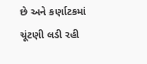છે અને કર્ણાટકમાં ચૂંટણી લડી રહી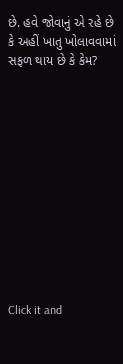છે. હવે જોવાનું એ રહે છે કે અહીં ખાતુ ખોલાવવામાં સફળ થાય છે કે કેમ?












Click it and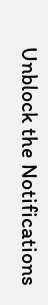Unblock the Notifications